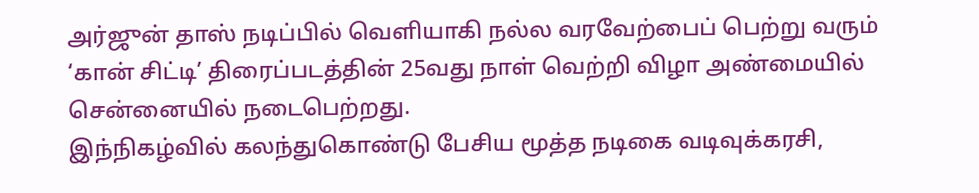அர்ஜுன் தாஸ் நடிப்பில் வெளியாகி நல்ல வரவேற்பைப் பெற்று வரும் ‘கான் சிட்டி’ திரைப்படத்தின் 25வது நாள் வெற்றி விழா அண்மையில் சென்னையில் நடைபெற்றது.
இந்நிகழ்வில் கலந்துகொண்டு பேசிய மூத்த நடிகை வடிவுக்கரசி,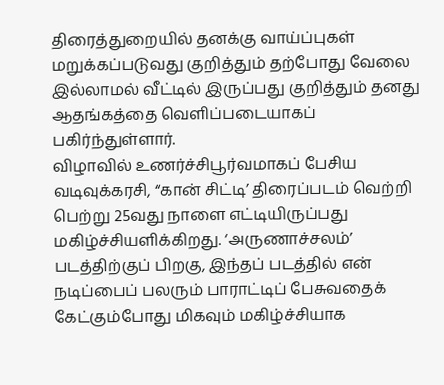திரைத்துறையில் தனக்கு வாய்ப்புகள் மறுக்கப்படுவது குறித்தும் தற்போது வேலை இல்லாமல் வீட்டில் இருப்பது குறித்தும் தனது ஆதங்கத்தை வெளிப்படையாகப் பகிர்ந்துள்ளார்.
விழாவில் உணர்ச்சிபூர்வமாகப் பேசிய வடிவுக்கரசி, “கான் சிட்டி’ திரைப்படம் வெற்றி பெற்று 25வது நாளை எட்டியிருப்பது மகிழ்ச்சியளிக்கிறது. ‘அருணாச்சலம்’ படத்திற்குப் பிறகு, இந்தப் படத்தில் என் நடிப்பைப் பலரும் பாராட்டிப் பேசுவதைக் கேட்கும்போது மிகவும் மகிழ்ச்சியாக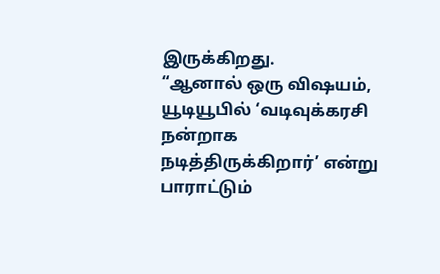இருக்கிறது.
“ஆனால் ஒரு விஷயம், யூடியூபில் ‘வடிவுக்கரசி நன்றாக நடித்திருக்கிறார்’ என்று பாராட்டும்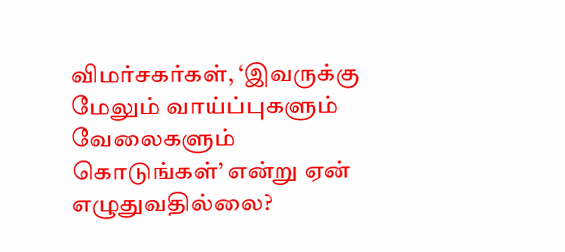விமர்சகர்கள், ‘இவருக்கு மேலும் வாய்ப்புகளும் வேலைகளும் கொடுங்கள்’ என்று ஏன் எழுதுவதில்லை?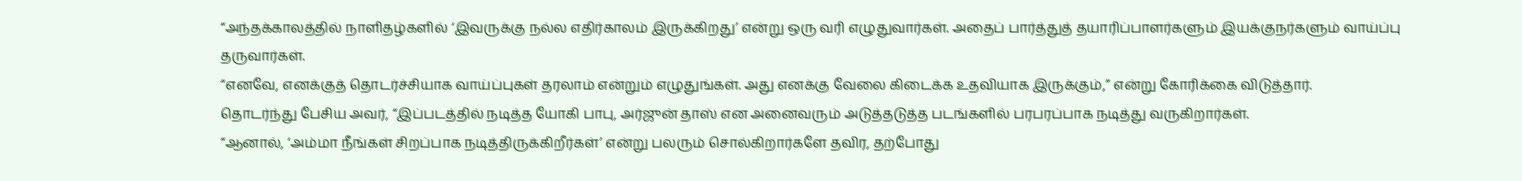“அந்தக்காலத்தில் நாளிதழ்களில் ‘இவருக்கு நல்ல எதிர்காலம் இருக்கிறது’ என்று ஒரு வரி எழுதுவார்கள். அதைப் பார்த்துத் தயாரிப்பாளர்களும் இயக்குநர்களும் வாய்ப்பு தருவார்கள்.
“எனவே, எனக்குத் தொடர்ச்சியாக வாய்ப்புகள் தரலாம் என்றும் எழுதுங்கள். அது எனக்கு வேலை கிடைக்க உதவியாக இருக்கும்,” என்று கோரிக்கை விடுத்தார்.
தொடர்ந்து பேசிய அவர், “இப்படத்தில் நடித்த யோகி பாபு, அர்ஜுன் தாஸ் என அனைவரும் அடுத்தடுத்த படங்களில் பரபரப்பாக நடித்து வருகிறார்கள்.
“ஆனால், ‘அம்மா நீங்கள் சிறப்பாக நடித்திருக்கிறீர்கள்’ என்று பலரும் சொல்கிறார்களே தவிர, தற்போது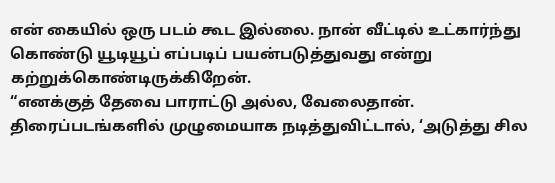என் கையில் ஒரு படம் கூட இல்லை. நான் வீட்டில் உட்கார்ந்து கொண்டு யூடியூப் எப்படிப் பயன்படுத்துவது என்று கற்றுக்கொண்டிருக்கிறேன்.
“எனக்குத் தேவை பாராட்டு அல்ல, வேலைதான். திரைப்படங்களில் முழுமையாக நடித்துவிட்டால், ‘அடுத்து சில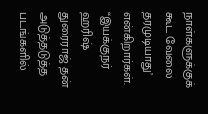நாள்களுக்குக் கூட வேலை தரமுடியாது’ என்கிறார்கள்.
“இயக்குநர் ஹரிஷ் துரைராஜ் தன் அடுத்தடுத்த படங்களில்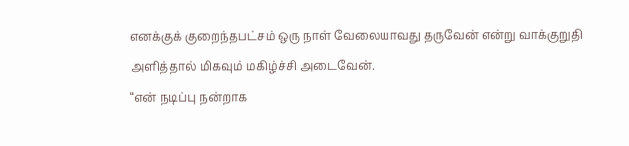எனக்குக் குறைந்தபட்சம் ஒரு நாள் வேலையாவது தருவேன் என்று வாக்குறுதி அளித்தால் மிகவும் மகிழ்ச்சி அடைவேன்.
“என் நடிப்பு நன்றாக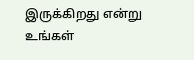இருக்கிறது என்று உங்கள்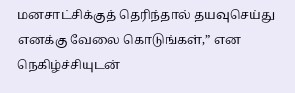மனசாட்சிக்குத் தெரிந்தால் தயவுசெய்து எனக்கு வேலை கொடுங்கள்,” என நெகிழ்ச்சியுடன்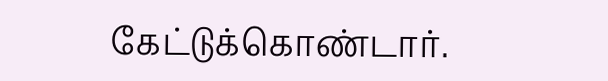கேட்டுக்கொண்டார்.